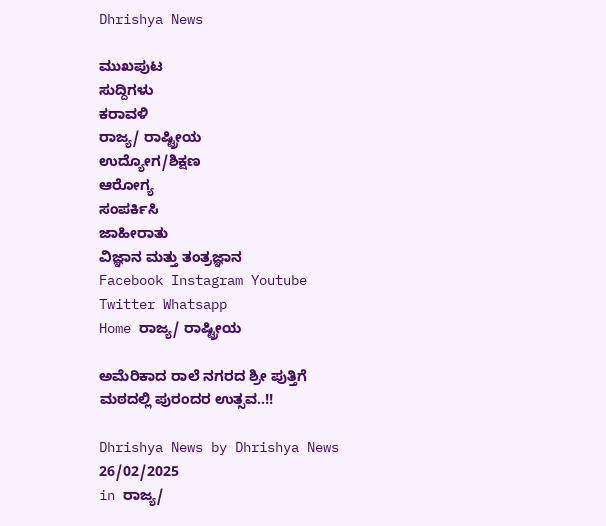Dhrishya News

ಮುಖಪುಟ
ಸುದ್ದಿಗಳು
ಕರಾವಳಿ
ರಾಜ್ಯ/ ರಾಷ್ಟ್ರೀಯ
ಉದ್ಯೋಗ/ಶಿಕ್ಷಣ
ಆರೋಗ್ಯ
ಸಂಪರ್ಕಿಸಿ
ಜಾಹೀರಾತು
ವಿಜ್ಞಾನ ಮತ್ತು ತಂತ್ರಜ್ಞಾನ
Facebook Instagram Youtube Twitter Whatsapp
Home ರಾಜ್ಯ/ ರಾಷ್ಟ್ರೀಯ

ಅಮೆರಿಕಾದ ರಾಲೆ ನಗರದ ಶ್ರೀ ಪುತ್ತಿಗೆ ಮಠದಲ್ಲಿ ಪುರಂದರ ಉತ್ಸವ..!!

Dhrishya News by Dhrishya News
26/02/2025
in ರಾಜ್ಯ/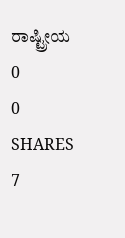ರಾಷ್ಟ್ರೀಯ
0
0
SHARES
7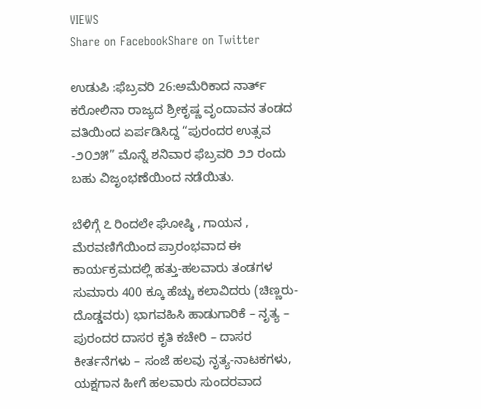VIEWS
Share on FacebookShare on Twitter

ಉಡುಪಿ :ಫೆಬ್ರವರಿ 26:ಅಮೆರಿಕಾದ ನಾರ್ತ್ ಕರೋಲಿನಾ ರಾಜ್ಯದ ಶ್ರೀಕೃಷ್ಣ ವೃಂದಾವನ ತಂಡದ ವತಿಯಿಂದ ಏರ್ಪಡಿಸಿದ್ದ “ಪುರಂದರ ಉತ್ಸವ -೨೦೨೫” ಮೊನ್ನೆ ಶನಿವಾರ ಫೆಬ್ರವರಿ ೨೨ ರಂದು ಬಹು ವಿಜೃಂಭಣೆಯಿಂದ ನಡೆಯಿತು.

ಬೆಳಿಗ್ಗೆ ೭ ರಿಂದಲೇ ಘೋಷ್ಠಿ , ಗಾಯನ , ಮೆರವಣಿಗೆಯಿಂದ ಪ್ರಾರಂಭವಾದ ಈ ಕಾರ್ಯಕ್ರಮದಲ್ಲಿ ಹತ್ತು-ಹಲವಾರು ತಂಡಗಳ ಸುಮಾರು 400 ಕ್ಕೂ ಹೆಚ್ಚು ಕಲಾವಿದರು (ಚಿಣ್ಣರು-ದೊಡ್ಡವರು) ಭಾಗವಹಿಸಿ ಹಾಡುಗಾರಿಕೆ – ನೃತ್ಯ – ಪುರಂದರ ದಾಸರ ಕೃತಿ ಕಚೇರಿ – ದಾಸರ ಕೀರ್ತನೆಗಳು – ಸಂಜೆ ಹಲವು ನೃತ್ಯ-ನಾಟಕಗಳು, ಯಕ್ಷಗಾನ ಹೀಗೆ ಹಲವಾರು ಸುಂದರವಾದ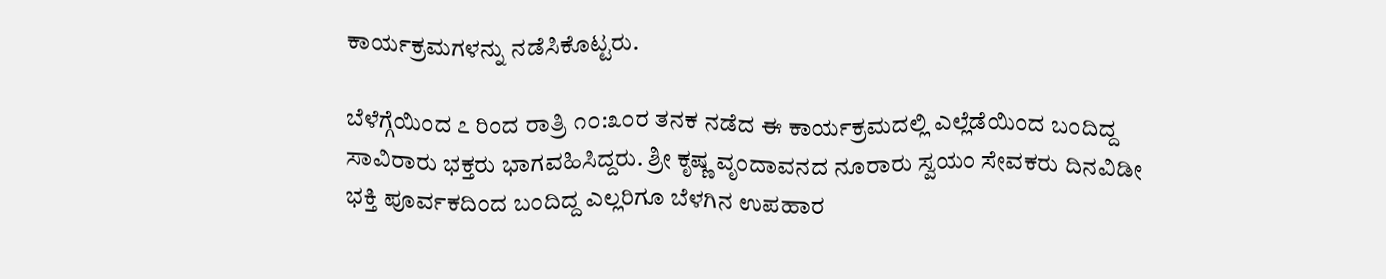ಕಾರ್ಯಕ್ರಮಗಳನ್ನು ನಡೆಸಿಕೊಟ್ಟರು.

ಬೆಳೆಗ್ಗೆಯಿಂದ ೭ ರಿಂದ ರಾತ್ರಿ ೧೦:೩೦ರ ತನಕ ನಡೆದ ಈ ಕಾರ್ಯಕ್ರಮದಲ್ಲಿ ಎಲ್ಲೆಡೆಯಿಂದ ಬಂದಿದ್ದ ಸಾವಿರಾರು ಭಕ್ತರು ಭಾಗವಹಿಸಿದ್ದರು. ಶ್ರೀ ಕೃಷ್ಣ ವೃಂದಾವನದ ನೂರಾರು ಸ್ವಯಂ ಸೇವಕರು ದಿನವಿಡೀ ಭಕ್ತಿ ಪೂರ್ವಕದಿಂದ ಬಂದಿದ್ದ ಎಲ್ಲರಿಗೂ ಬೆಳಗಿನ ಉಪಹಾರ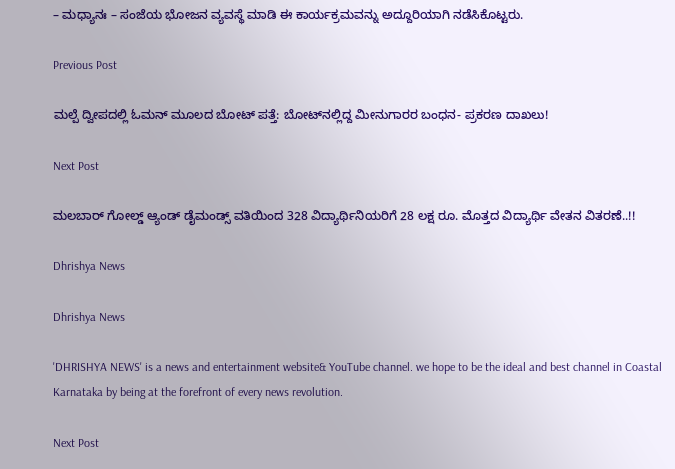– ಮಧ್ಯಾನಃ – ಸಂಜೆಯ ಭೋಜನ ವ್ಯವಸ್ಥೆ ಮಾಡಿ ಈ ಕಾರ್ಯಕ್ರಮವನ್ನು ಅದ್ದೂರಿಯಾಗಿ ನಡೆಸಿಕೊಟ್ಟರು.

Previous Post

ಮಲ್ಪೆ ದ್ವೀಪದಲ್ಲಿ ಓಮನ್ ಮೂಲದ ಬೋಟ್ ಪತ್ತೆ: ಬೋಟ್‌ನಲ್ಲಿದ್ದ ಮೀನುಗಾರರ ಬಂಧನ- ಪ್ರಕರಣ ದಾಖಲು!

Next Post

ಮಲಬಾರ್ ಗೋಲ್ಡ್ ಆ್ಯಂಡ್ ಡೈಮಂಡ್ಸ್ ವತಿಯಿಂದ 328 ವಿದ್ಯಾರ್ಥಿನಿಯರಿಗೆ 28 ಲಕ್ಷ ರೂ. ಮೊತ್ತದ ವಿದ್ಯಾರ್ಥಿ ವೇತನ ವಿತರಣೆ..!!

Dhrishya News

Dhrishya News

'DHRISHYA NEWS' is a news and entertainment website& YouTube channel. we hope to be the ideal and best channel in Coastal Karnataka by being at the forefront of every news revolution.

Next Post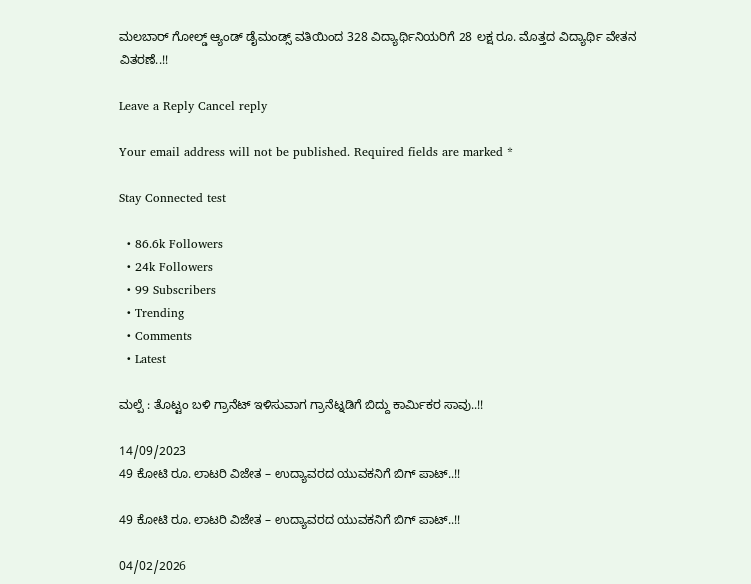ಮಲಬಾರ್ ಗೋಲ್ಡ್ ಆ್ಯಂಡ್ ಡೈಮಂಡ್ಸ್ ವತಿಯಿಂದ 328 ವಿದ್ಯಾರ್ಥಿನಿಯರಿಗೆ 28 ಲಕ್ಷ ರೂ. ಮೊತ್ತದ ವಿದ್ಯಾರ್ಥಿ ವೇತನ ವಿತರಣೆ..!!

Leave a Reply Cancel reply

Your email address will not be published. Required fields are marked *

Stay Connected test

  • 86.6k Followers
  • 24k Followers
  • 99 Subscribers
  • Trending
  • Comments
  • Latest

ಮಲ್ಪೆ : ತೊಟ್ಟಂ ಬಳಿ ಗ್ರಾನೆಟ್ ಇಳಿಸುವಾಗ ಗ್ರಾನೆಟ್ನಡಿಗೆ ಬಿದ್ದು ಕಾರ್ಮಿಕರ ಸಾವು..!!

14/09/2023
49 ಕೋಟಿ ರೂ. ಲಾಟರಿ ವಿಜೇತ – ಉದ್ಯಾವರದ ಯುವಕನಿಗೆ ಬಿಗ್ ಪಾಟ್..!!

49 ಕೋಟಿ ರೂ. ಲಾಟರಿ ವಿಜೇತ – ಉದ್ಯಾವರದ ಯುವಕನಿಗೆ ಬಿಗ್ ಪಾಟ್..!!

04/02/2026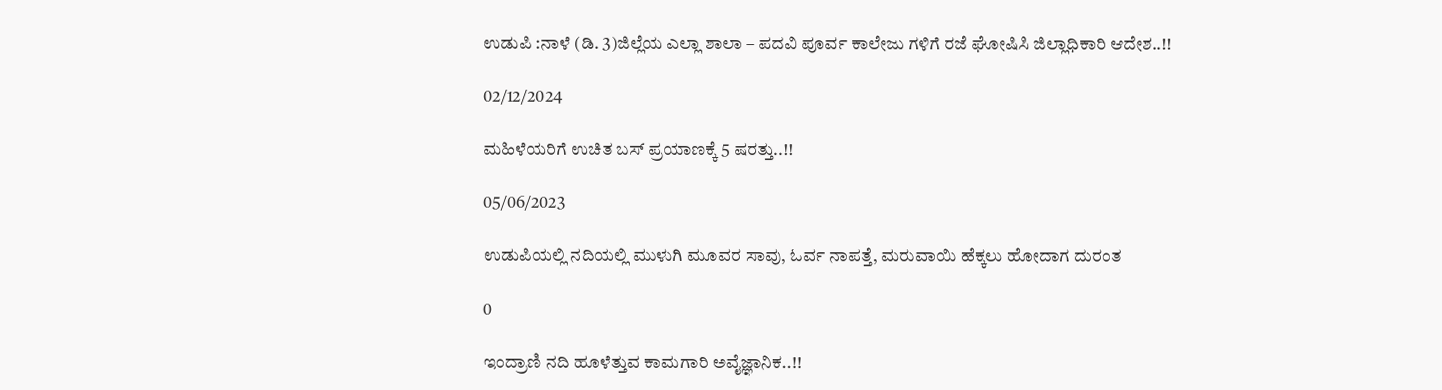ಉಡುಪಿ :ನಾಳೆ (ಡಿ. 3)ಜಿಲ್ಲೆಯ ಎಲ್ಲಾ ಶಾಲಾ – ಪದವಿ ಪೂರ್ವ ಕಾಲೇಜು ಗಳಿಗೆ ರಜೆ ಘೋಷಿಸಿ ಜಿಲ್ಲಾಧಿಕಾರಿ ಆದೇಶ..!!

02/12/2024

ಮಹಿಳೆಯರಿಗೆ ಉಚಿತ ಬಸ್ ಪ್ರಯಾಣಕ್ಕೆ 5 ಷರತ್ತು..!!

05/06/2023

ಉಡುಪಿಯಲ್ಲಿ ನದಿಯಲ್ಲಿ ಮುಳುಗಿ ಮೂವರ ಸಾವು, ಓರ್ವ ನಾಪತ್ತೆ, ಮರುವಾಯಿ ಹೆಕ್ಕಲು ಹೋದಾಗ ದುರಂತ

0

ಇಂದ್ರಾಣಿ ನದಿ ಹೂಳೆತ್ತುವ ಕಾಮಗಾರಿ ಅವೈಜ್ಞಾನಿಕ..!!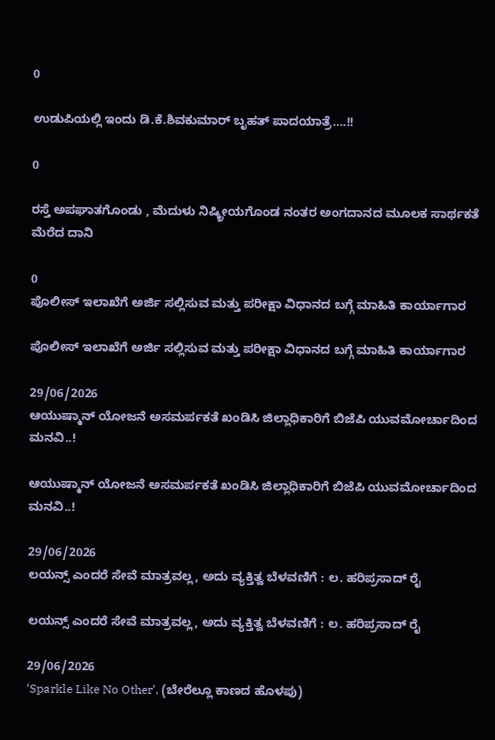0

ಉಡುಪಿಯಲ್ಲಿ ಇಂದು ಡಿ.ಕೆ.ಶಿವಕುಮಾರ್‌ ಬೃಹತ್ ಪಾದಯಾತ್ರೆ….!!

0

ರಸ್ತೆ ಅಪಘಾತಗೊಂಡು , ಮೆದುಳು ನಿಷ್ಕ್ರೀಯಗೊಂಡ ನಂತರ ಅಂಗದಾನದ ಮೂಲಕ ಸಾರ್ಥಕತೆ ಮೆರೆದ ದಾನಿ

0
ಪೊಲೀಸ್ ಇಲಾಖೆಗೆ ಅರ್ಜಿ ಸಲ್ಲಿಸುವ ಮತ್ತು ಪರೀಕ್ಷಾ ವಿಧಾನದ ಬಗ್ಗೆ ಮಾಹಿತಿ ಕಾರ್ಯಾಗಾರ

ಪೊಲೀಸ್ ಇಲಾಖೆಗೆ ಅರ್ಜಿ ಸಲ್ಲಿಸುವ ಮತ್ತು ಪರೀಕ್ಷಾ ವಿಧಾನದ ಬಗ್ಗೆ ಮಾಹಿತಿ ಕಾರ್ಯಾಗಾರ

29/06/2026
ಆಯುಷ್ಮಾನ್ ಯೋಜನೆ ಅಸಮರ್ಪಕತೆ ಖಂಡಿಸಿ ಜಿಲ್ಲಾಧಿಕಾರಿಗೆ ಬಿಜೆಪಿ ಯುವಮೋರ್ಚಾದಿಂದ ಮನವಿ..!

ಆಯುಷ್ಮಾನ್ ಯೋಜನೆ ಅಸಮರ್ಪಕತೆ ಖಂಡಿಸಿ ಜಿಲ್ಲಾಧಿಕಾರಿಗೆ ಬಿಜೆಪಿ ಯುವಮೋರ್ಚಾದಿಂದ ಮನವಿ..!

29/06/2026
ಲಯನ್ಸ್ ಎಂದರೆ ಸೇವೆ ಮಾತ್ರವಲ್ಲ, ಅದು ವ್ಯಕ್ತಿತ್ವ ಬೆಳವಣಿಗೆ : ಲ. ಹರಿಪ್ರಸಾದ್ ರೈ

ಲಯನ್ಸ್ ಎಂದರೆ ಸೇವೆ ಮಾತ್ರವಲ್ಲ, ಅದು ವ್ಯಕ್ತಿತ್ವ ಬೆಳವಣಿಗೆ : ಲ. ಹರಿಪ್ರಸಾದ್ ರೈ

29/06/2026
‘Sparkle Like No Other’, (ಬೇರೆಲ್ಲೂ ಕಾಣದ ಹೊಳಪು)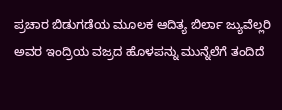ಪ್ರಚಾರ ಬಿಡುಗಡೆಯ ಮೂಲಕ ಆದಿತ್ಯ ಬಿರ್ಲಾ ಜ್ಯುವೆಲ್ಲರಿ ಅವರ ಇಂದ್ರಿಯ ವಜ್ರದ ಹೊಳಪನ್ನು ಮುನ್ನೆಲೆಗೆ ತಂದಿದೆ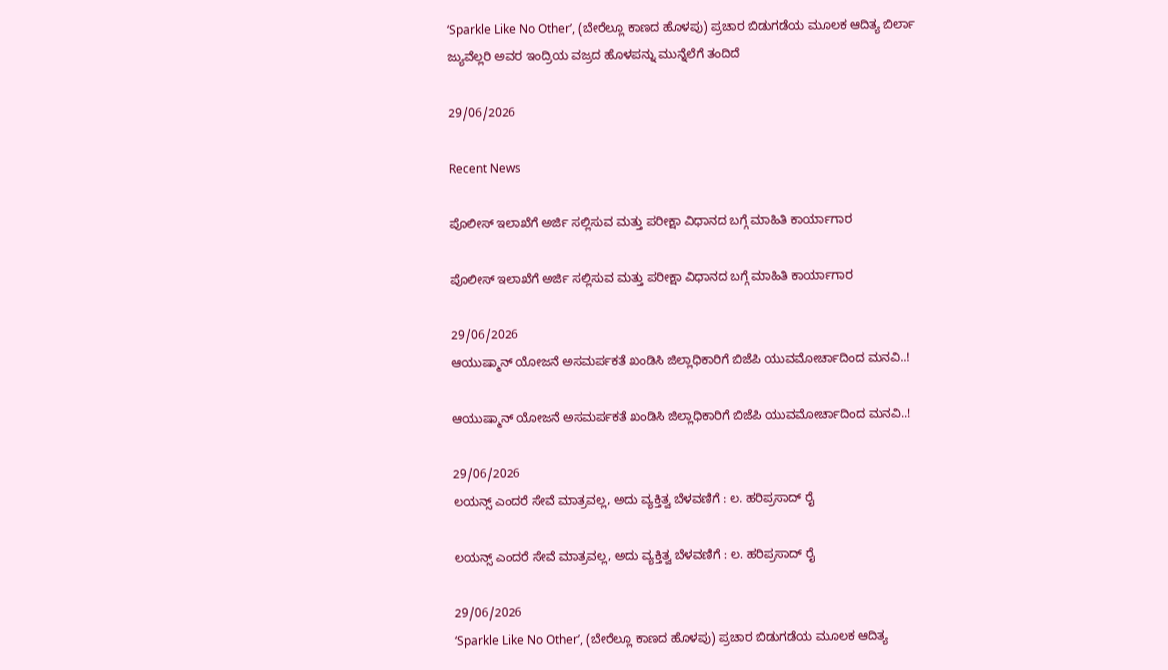‘Sparkle Like No Other’, (ಬೇರೆಲ್ಲೂ ಕಾಣದ ಹೊಳಪು) ಪ್ರಚಾರ ಬಿಡುಗಡೆಯ ಮೂಲಕ ಆದಿತ್ಯ ಬಿರ್ಲಾ ಜ್ಯುವೆಲ್ಲರಿ ಅವರ ಇಂದ್ರಿಯ ವಜ್ರದ ಹೊಳಪನ್ನು ಮುನ್ನೆಲೆಗೆ ತಂದಿದೆ

29/06/2026

Recent News

ಪೊಲೀಸ್ ಇಲಾಖೆಗೆ ಅರ್ಜಿ ಸಲ್ಲಿಸುವ ಮತ್ತು ಪರೀಕ್ಷಾ ವಿಧಾನದ ಬಗ್ಗೆ ಮಾಹಿತಿ ಕಾರ್ಯಾಗಾರ

ಪೊಲೀಸ್ ಇಲಾಖೆಗೆ ಅರ್ಜಿ ಸಲ್ಲಿಸುವ ಮತ್ತು ಪರೀಕ್ಷಾ ವಿಧಾನದ ಬಗ್ಗೆ ಮಾಹಿತಿ ಕಾರ್ಯಾಗಾರ

29/06/2026
ಆಯುಷ್ಮಾನ್ ಯೋಜನೆ ಅಸಮರ್ಪಕತೆ ಖಂಡಿಸಿ ಜಿಲ್ಲಾಧಿಕಾರಿಗೆ ಬಿಜೆಪಿ ಯುವಮೋರ್ಚಾದಿಂದ ಮನವಿ..!

ಆಯುಷ್ಮಾನ್ ಯೋಜನೆ ಅಸಮರ್ಪಕತೆ ಖಂಡಿಸಿ ಜಿಲ್ಲಾಧಿಕಾರಿಗೆ ಬಿಜೆಪಿ ಯುವಮೋರ್ಚಾದಿಂದ ಮನವಿ..!

29/06/2026
ಲಯನ್ಸ್ ಎಂದರೆ ಸೇವೆ ಮಾತ್ರವಲ್ಲ, ಅದು ವ್ಯಕ್ತಿತ್ವ ಬೆಳವಣಿಗೆ : ಲ. ಹರಿಪ್ರಸಾದ್ ರೈ

ಲಯನ್ಸ್ ಎಂದರೆ ಸೇವೆ ಮಾತ್ರವಲ್ಲ, ಅದು ವ್ಯಕ್ತಿತ್ವ ಬೆಳವಣಿಗೆ : ಲ. ಹರಿಪ್ರಸಾದ್ ರೈ

29/06/2026
‘Sparkle Like No Other’, (ಬೇರೆಲ್ಲೂ ಕಾಣದ ಹೊಳಪು) ಪ್ರಚಾರ ಬಿಡುಗಡೆಯ ಮೂಲಕ ಆದಿತ್ಯ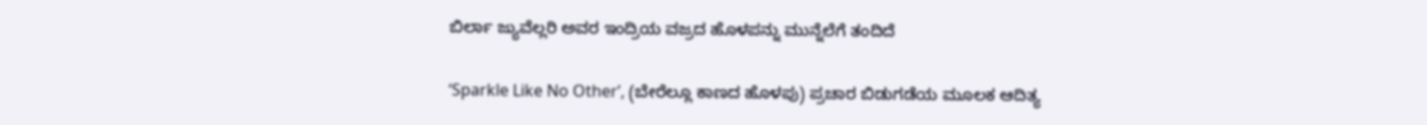ಬಿರ್ಲಾ ಜ್ಯುವೆಲ್ಲರಿ ಅವರ ಇಂದ್ರಿಯ ವಜ್ರದ ಹೊಳಪನ್ನು ಮುನ್ನೆಲೆಗೆ ತಂದಿದೆ

‘Sparkle Like No Other’, (ಬೇರೆಲ್ಲೂ ಕಾಣದ ಹೊಳಪು) ಪ್ರಚಾರ ಬಿಡುಗಡೆಯ ಮೂಲಕ ಆದಿತ್ಯ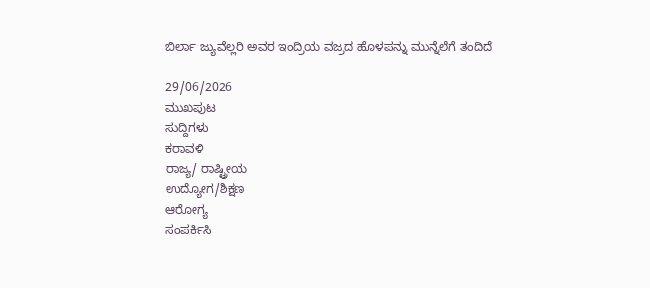ಬಿರ್ಲಾ ಜ್ಯುವೆಲ್ಲರಿ ಅವರ ಇಂದ್ರಿಯ ವಜ್ರದ ಹೊಳಪನ್ನು ಮುನ್ನೆಲೆಗೆ ತಂದಿದೆ

29/06/2026
ಮುಖಪುಟ
ಸುದ್ದಿಗಳು
ಕರಾವಳಿ
ರಾಜ್ಯ/ ರಾಷ್ಟ್ರೀಯ
ಉದ್ಯೋಗ/ಶಿಕ್ಷಣ
ಆರೋಗ್ಯ
ಸಂಪರ್ಕಿಸಿ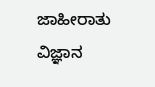ಜಾಹೀರಾತು
ವಿಜ್ಞಾನ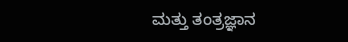ಮತ್ತು ತಂತ್ರಜ್ಞಾನ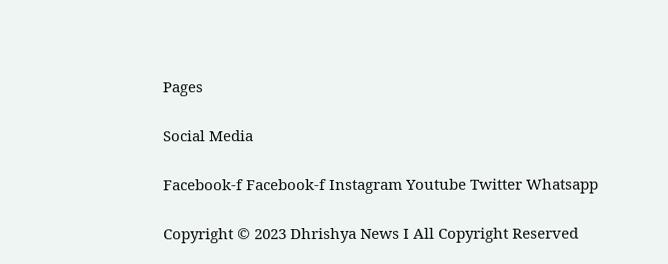Pages

Social Media

Facebook-f Facebook-f Instagram Youtube Twitter Whatsapp

Copyright © 2023 Dhrishya News I All Copyright Reserved